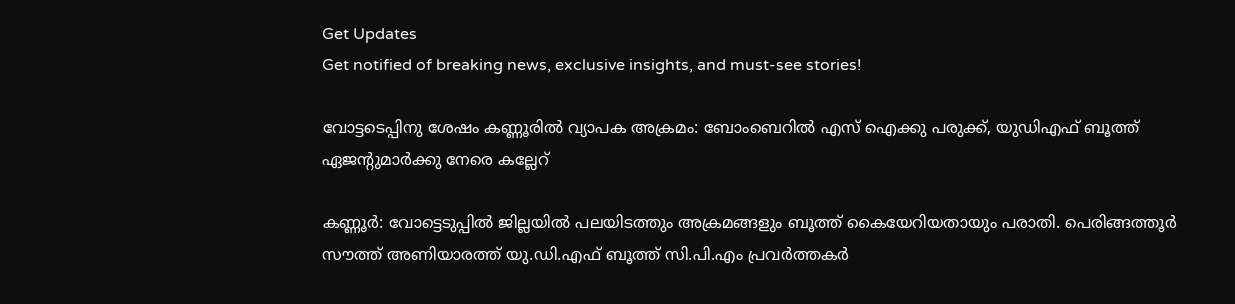Get Updates
Get notified of breaking news, exclusive insights, and must-see stories!

വോട്ടടെപ്പിനു ശേഷം കണ്ണൂരില്‍ വ്യാപക അക്രമം: ബോംബെറില്‍ എസ് ഐക്കു പരുക്ക്, യുഡിഎഫ് ബൂത്ത് ഏജന്റുമാര്‍ക്കു നേരെ കല്ലേറ്

കണ്ണൂര്‍: വോട്ടെടുപ്പില്‍ ജില്ലയില്‍ പലയിടത്തും അക്രമങ്ങളും ബൂത്ത് കൈയേറിയതായും പരാതി. പെരിങ്ങത്തൂര്‍ സൗത്ത് അണിയാരത്ത് യു.ഡി.എഫ് ബൂത്ത് സി.പി.എം പ്രവര്‍ത്തകര്‍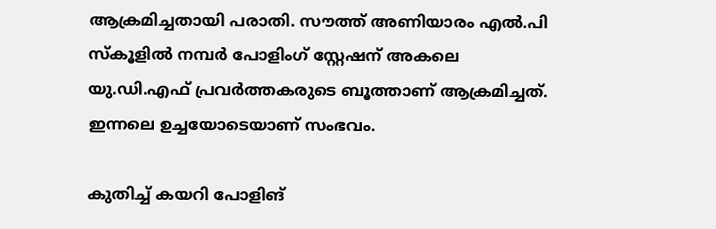ആക്രമിച്ചതായി പരാതി. സൗത്ത് അണിയാരം എല്‍.പി സ്‌കൂളില്‍ നമ്പര്‍ പോളിംഗ് സ്റ്റേഷന് അകലെ യു.ഡി.എഫ് പ്രവര്‍ത്തകരുടെ ബൂത്താണ് ആക്രമിച്ചത്. ഇന്നലെ ഉച്ചയോടെയാണ് സംഭവം.

കുതിച്ച് കയറി പോളിങ്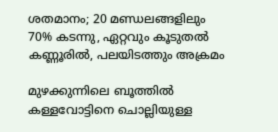ശതമാനം; 20 മണ്ഡലങ്ങളിലും 70% കടന്നു, ഏറ്റവും കൂടുതൽ കണ്ണൂരിൽ, പലയിടത്തും അക്രമം

മുഴക്കുന്നിലെ ബൂത്തില്‍ കള്ളവോട്ടിനെ ചൊല്ലിയുള്ള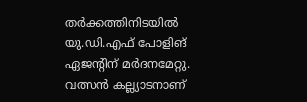തര്‍ക്കത്തിനിടയില്‍ യു.ഡി.എഫ് പോളിങ് ഏജന്റിന് മര്‍ദനമേറ്റു. വത്സന്‍ കല്ല്യാടനാണ്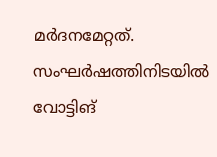മര്‍ദനമേറ്റത്. സംഘര്‍ഷത്തിനിടയില്‍ വോട്ടിങ്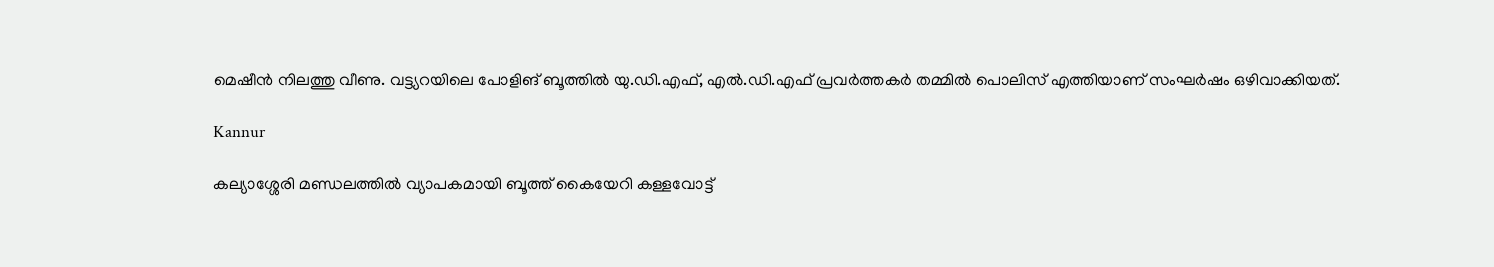മെഷീന്‍ നിലത്തു വീണു. വട്ട്യറയിലെ പോളിങ് ബൂത്തില്‍ യു.ഡി.എഫ്, എല്‍.ഡി.എഫ് പ്രവര്‍ത്തകര്‍ തമ്മില്‍ പൊലിസ് എത്തിയാണ് സംഘര്‍ഷം ഒഴിവാക്കിയത്.

Kannur

കല്യാശ്ശേരി മണ്ഡലത്തില്‍ വ്യാപകമായി ബൂത്ത് കൈയേറി കള്ളവോട്ട്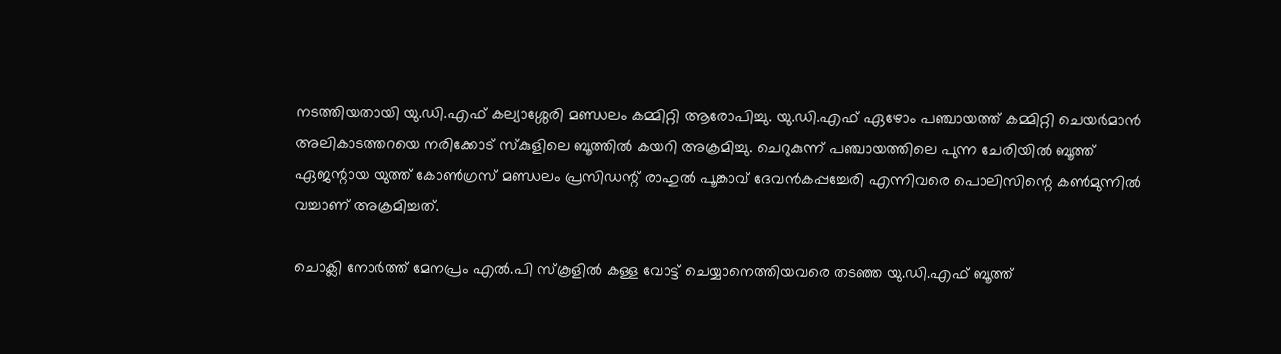നടത്തിയതായി യു.ഡി.എഫ് കല്യാശ്ശേരി മണ്ഡലം കമ്മിറ്റി ആരോപിച്ചു. യു.ഡി.എഫ് ഏഴോം പഞ്ചായത്ത് കമ്മിറ്റി ചെയര്‍മാന്‍ അലികാടത്തറയെ നരിക്കോട് സ്‌കുളിലെ ബൂത്തില്‍ കയറി അക്രമിച്ചു. ചെറുകുന്ന് പഞ്ചായത്തിലെ പുന്ന ചേരിയില്‍ ബൂത്ത് ഏജന്റായ യുത്ത് കോണ്‍ഗ്രസ് മണ്ഡലം പ്രസിഡന്റ് രാഹുല്‍ പൂങ്കാവ് ദേവന്‍കപ്പച്ചേരി എന്നിവരെ പൊലിസിന്റെ കണ്‍മുന്നില്‍ വച്ചാണ് അക്രമിച്ചത്.

ചൊക്ലി നോര്‍ത്ത് മേനപ്രം എല്‍.പി സ്‌കൂളില്‍ കള്ള വോട്ട് ചെയ്യാനെത്തിയവരെ തടഞ്ഞ യു.ഡി.എഫ് ബൂത്ത്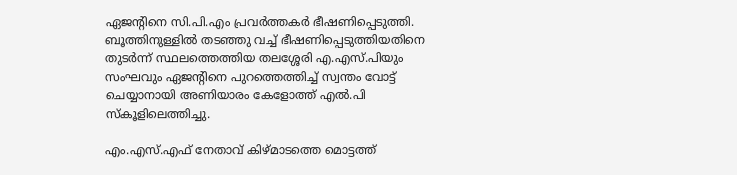ഏജന്റിനെ സി.പി.എം പ്രവര്‍ത്തകര്‍ ഭീഷണിപ്പെടുത്തി. ബൂത്തിനുള്ളില്‍ തടഞ്ഞു വച്ച് ഭീഷണിപ്പെടുത്തിയതിനെ തുടര്‍ന്ന് സ്ഥലത്തെത്തിയ തലശ്ശേരി എ.എസ്.പിയും സംഘവും ഏജന്റിനെ പുറത്തെത്തിച്ച് സ്വന്തം വോട്ട് ചെയ്യാനായി അണിയാരം കേളോത്ത് എല്‍.പി സ്‌കൂളിലെത്തിച്ചു.

എം.എസ്.എഫ് നേതാവ് കിഴ്മാടത്തെ മൊട്ടത്ത്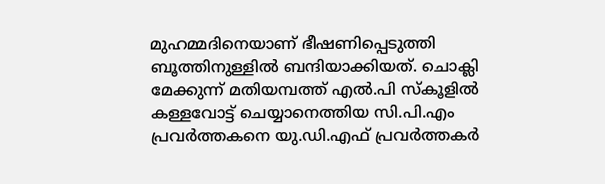മുഹമ്മദിനെയാണ് ഭീഷണിപ്പെടുത്തി ബൂത്തിനുള്ളില്‍ ബന്ദിയാക്കിയത്. ചൊക്ലി മേക്കുന്ന് മതിയമ്പത്ത് എല്‍.പി സ്‌കൂളില്‍ കള്ളവോട്ട് ചെയ്യാനെത്തിയ സി.പി.എം പ്രവര്‍ത്തകനെ യു.ഡി.എഫ് പ്രവര്‍ത്തകര്‍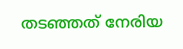തടഞ്ഞത് നേരിയ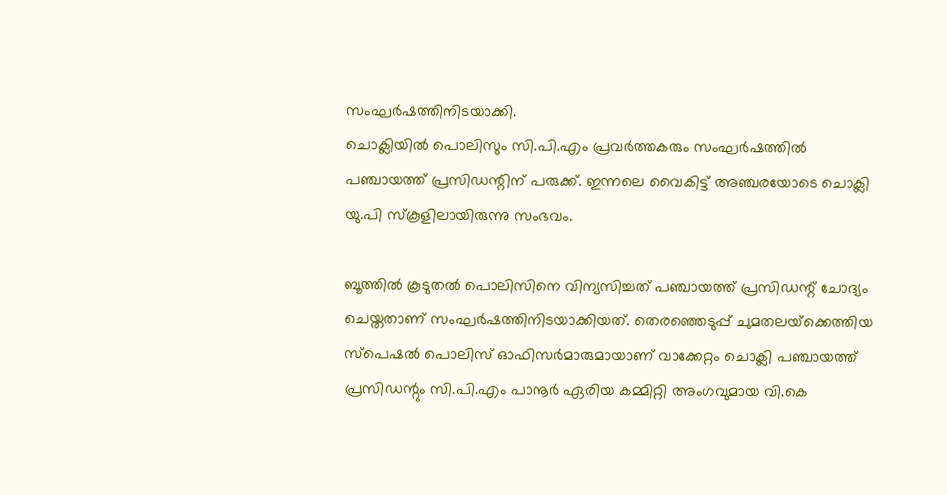സംഘര്‍ഷത്തിനിടയാക്കി.
ചൊക്ലിയില്‍ പൊലിസും സി.പി.എം പ്രവര്‍ത്തകരും സംഘര്‍ഷത്തില്‍ പഞ്ചായത്ത് പ്രസിഡന്റിന് പരുക്ക്. ഇന്നലെ വൈകിട്ട് അഞ്ചരയോടെ ചൊക്ലി യു.പി സ്‌കൂളിലായിരുന്നു സംഭവം.

ബൂത്തില്‍ കൂടുതല്‍ പൊലിസിനെ വിന്യസിച്ചത് പഞ്ചായത്ത് പ്രസിഡന്റ് ചോദ്യം ചെയ്തതാണ് സംഘര്‍ഷത്തിനിടയാക്കിയത്. തെരഞ്ഞെടുപ്പ് ചുമതലയ്‌ക്കെത്തിയ സ്‌പെഷല്‍ പൊലിസ് ഓഫിസര്‍മാരുമായാണ് വാക്കേറ്റം ചൊക്ലി പഞ്ചായത്ത് പ്രസിഡന്റും സി.പി.എം പാനൂര്‍ ഏരിയ കമ്മിറ്റി അംഗവുമായ വി.കെ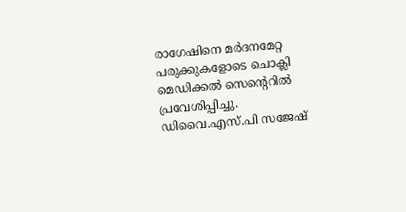രാഗേഷിനെ മര്‍ദനമേറ്റ പരുക്കുകളോടെ ചൊക്ലി മെഡിക്കല്‍ സെന്റെറില്‍ പ്രവേശിപ്പിച്ചു. ഡിവൈ.എസ്.പി സജേഷ്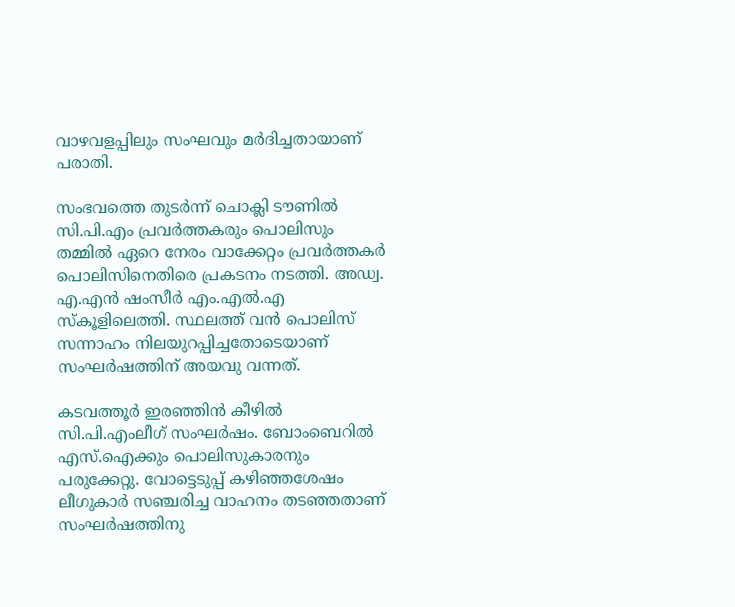വാഴവളപ്പിലും സംഘവും മര്‍ദിച്ചതായാണ് പരാതി.

സംഭവത്തെ തുടര്‍ന്ന് ചൊക്ലി ടൗണില്‍ സി.പി.എം പ്രവര്‍ത്തകരും പൊലിസും തമ്മില്‍ ഏറെ നേരം വാക്കേറ്റം പ്രവര്‍ത്തകര്‍ പൊലിസിനെതിരെ പ്രകടനം നടത്തി. അഡ്വ. എ.എന്‍ ഷംസീര്‍ എം.എല്‍.എ സ്‌കൂളിലെത്തി. സ്ഥലത്ത് വന്‍ പൊലിസ് സന്നാഹം നിലയുറപ്പിച്ചതോടെയാണ് സംഘര്‍ഷത്തിന് അയവു വന്നത്.

കടവത്തൂര്‍ ഇരഞ്ഞിന്‍ കീഴില്‍ സി.പി.എംലീഗ് സംഘര്‍ഷം. ബോംബെറില്‍ എസ്.ഐക്കും പൊലിസുകാരനും പരുക്കേറ്റു. വോട്ടെടുപ്പ് കഴിഞ്ഞശേഷം ലീഗുകാര്‍ സഞ്ചരിച്ച വാഹനം തടഞ്ഞതാണ് സംഘര്‍ഷത്തിനു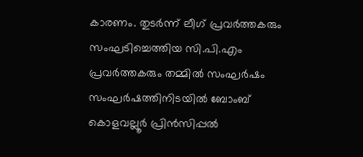കാരണം. തുടര്‍ന്ന് ലീഗ് പ്രവര്‍ത്തകരും സംഘടിച്ചെത്തിയ സി.പി.എം പ്രവര്‍ത്തകരും തമ്മില്‍ സംഘര്‍ഷം സംഘര്‍ഷത്തിനിടയില്‍ ബോംബ് കൊളവല്ലൂര്‍ പ്രിന്‍സിപ്പല്‍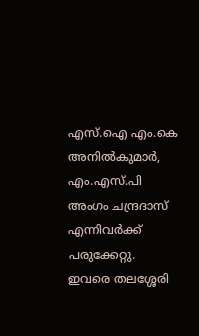എസ്.ഐ എം.കെ അനില്‍കുമാര്‍, എം.എസ്.പി അംഗം ചന്ദ്രദാസ് എന്നിവര്‍ക്ക് പരുക്കേറ്റു. ഇവരെ തലശ്ശേരി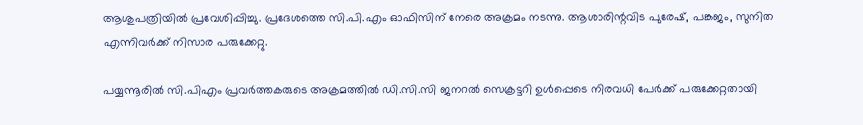ആശുപത്രിയില്‍ പ്രവേശിപ്പിച്ചു. പ്രദേശത്തെ സി.പി.എം ഓഫിസിന് നേരെ അക്രമം നടന്നു. ആശാരിന്റവിട പുരേഷ്, പങ്കജം, സുനിത എന്നിവര്‍ക്ക് നിസാര പരുക്കേറ്റു.

പയ്യന്നൂരില്‍ സി.പിഎം പ്രവര്‍ത്തകരുടെ അക്രമത്തില്‍ ഡി.സി.സി ജനറല്‍ സെക്രട്ടറി ഉള്‍പ്പെടെ നിരവധി പേര്‍ക്ക് പരുക്കേറ്റതായി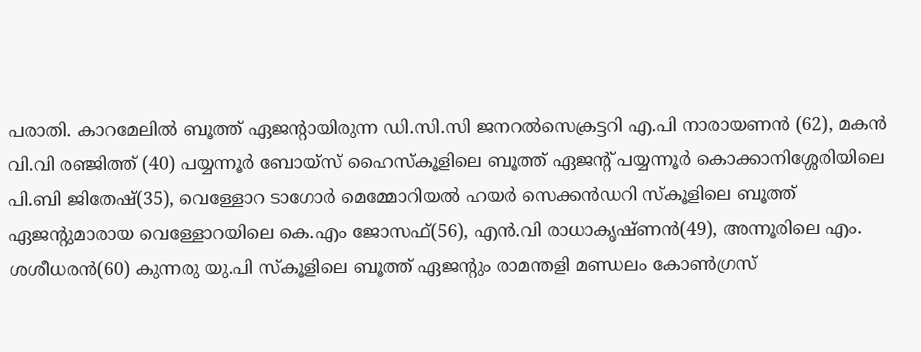പരാതി. കാറമേലില്‍ ബൂത്ത് ഏജന്റായിരുന്ന ഡി.സി.സി ജനറല്‍സെക്രട്ടറി എ.പി നാരായണന്‍ (62), മകന്‍ വി.വി രഞ്ജിത്ത് (40) പയ്യന്നൂര്‍ ബോയ്‌സ് ഹൈസ്‌കൂളിലെ ബൂത്ത് ഏജന്റ് പയ്യന്നൂര്‍ കൊക്കാനിശ്ശേരിയിലെ പി.ബി ജിതേഷ്(35), വെള്ളോറ ടാഗോര്‍ മെമ്മോറിയല്‍ ഹയര്‍ സെക്കന്‍ഡറി സ്‌കൂളിലെ ബൂത്ത് ഏജന്റുമാരായ വെള്ളോറയിലെ കെ.എം ജോസഫ്(56), എന്‍.വി രാധാകൃഷ്ണന്‍(49), അന്നൂരിലെ എം. ശശീധരന്‍(60) കുന്നരു യു.പി സ്‌കൂളിലെ ബൂത്ത് ഏജന്റും രാമന്തളി മണ്ഡലം കോണ്‍ഗ്രസ്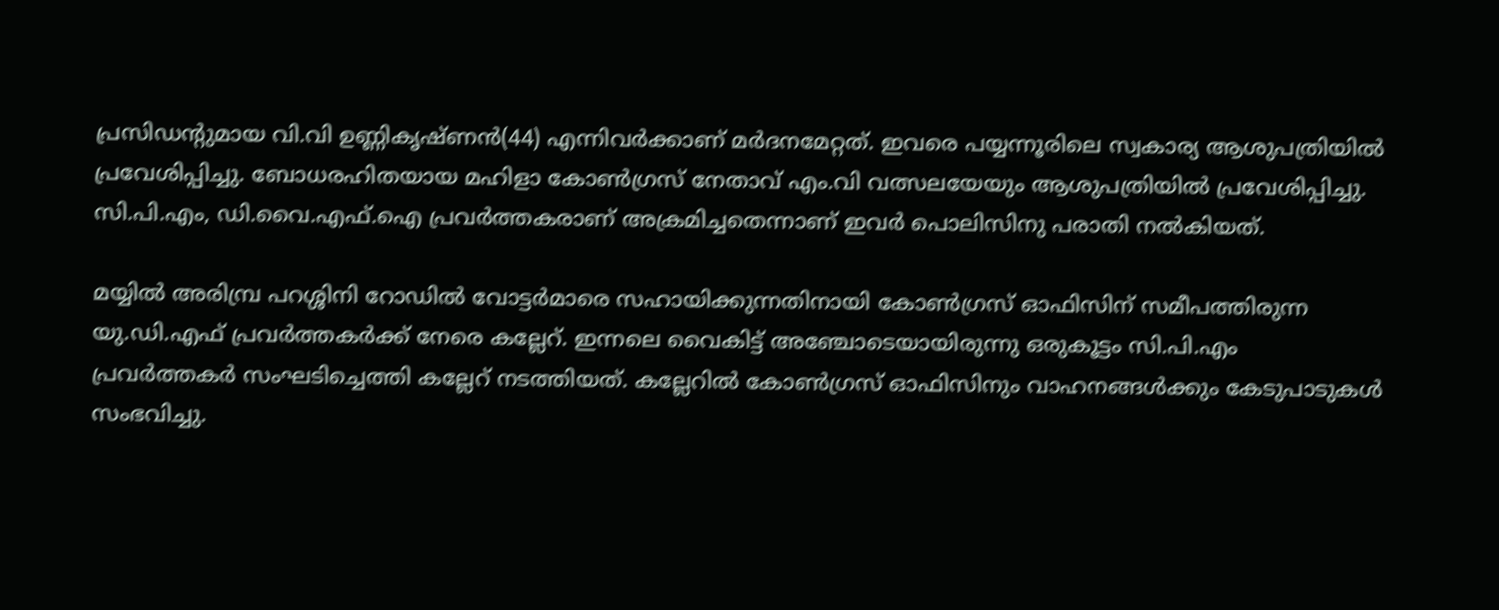പ്രസിഡന്റുമായ വി.വി ഉണ്ണികൃഷ്ണന്‍(44) എന്നിവര്‍ക്കാണ് മര്‍ദനമേറ്റത്. ഇവരെ പയ്യന്നൂരിലെ സ്വകാര്യ ആശുപത്രിയില്‍ പ്രവേശിപ്പിച്ചു. ബോധരഹിതയായ മഹിളാ കോണ്‍ഗ്രസ് നേതാവ് എം.വി വത്സലയേയും ആശുപത്രിയില്‍ പ്രവേശിപ്പിച്ചു. സി.പി.എം, ഡി.വൈ.എഫ്.ഐ പ്രവര്‍ത്തകരാണ് അക്രമിച്ചതെന്നാണ് ഇവര്‍ പൊലിസിനു പരാതി നല്‍കിയത്.

മയ്യില്‍ അരിമ്പ്ര പറശ്ശിനി റോഡില്‍ വോട്ടര്‍മാരെ സഹായിക്കുന്നതിനായി കോണ്‍ഗ്രസ് ഓഫിസിന് സമീപത്തിരുന്ന യു.ഡി.എഫ് പ്രവര്‍ത്തകര്‍ക്ക് നേരെ കല്ലേറ്. ഇന്നലെ വൈകിട്ട് അഞ്ചോടെയായിരുന്നു ഒരുകൂട്ടം സി.പി.എം പ്രവര്‍ത്തകര്‍ സംഘടിച്ചെത്തി കല്ലേറ് നടത്തിയത്. കല്ലേറില്‍ കോണ്‍ഗ്രസ് ഓഫിസിനും വാഹനങ്ങള്‍ക്കും കേടുപാടുകള്‍ സംഭവിച്ചു.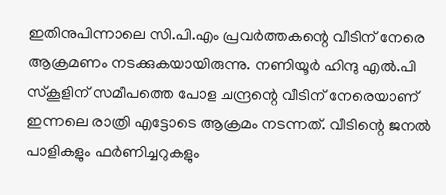ഇതിനുപിന്നാലെ സി.പി.എം പ്രവര്‍ത്തകന്റെ വീടിന് നേരെ ആക്രമണം നടക്കുകയായിരുന്നു. നണിയൂര്‍ ഹിന്ദു എല്‍.പി സ്‌കൂളിന് സമീപത്തെ പോള ചന്ദ്രന്റെ വീടിന് നേരെയാണ് ഇന്നലെ രാത്രി എട്ടോടെ ആക്രമം നടന്നത്. വീടിന്റെ ജനല്‍ പാളികളും ഫര്‍ണിച്ചറുകളും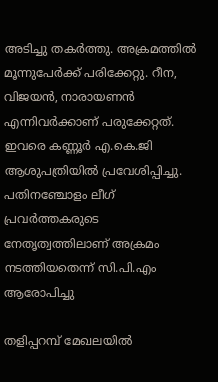അടിച്ചു തകര്‍ത്തു. അക്രമത്തില്‍ മൂന്നുപേര്‍ക്ക് പരിക്കേറ്റു. റീന, വിജയന്‍, നാരായണന്‍ എന്നിവര്‍ക്കാണ് പരുക്കേറ്റത്. ഇവരെ കണ്ണൂര്‍ എ.കെ.ജി ആശുപത്രിയില്‍ പ്രവേശിപ്പിച്ചു. പതിനഞ്ചോളം ലീഗ് പ്രവര്‍ത്തകരുടെ നേതൃത്വത്തിലാണ് അക്രമം നടത്തിയതെന്ന് സി.പി.എം ആരോപിച്ചു

തളിപ്പറമ്പ് മേഖലയില്‍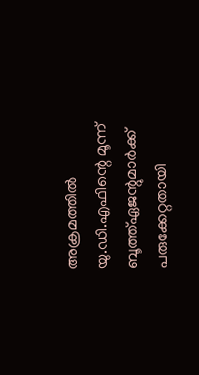അക്രമത്തില്‍ യു.ഡി.എഫിന്റെ മൂന്ന് ബൂത്ത്ഏജന്റുമാര്‍ക്ക് പരുക്കേറ്റതായി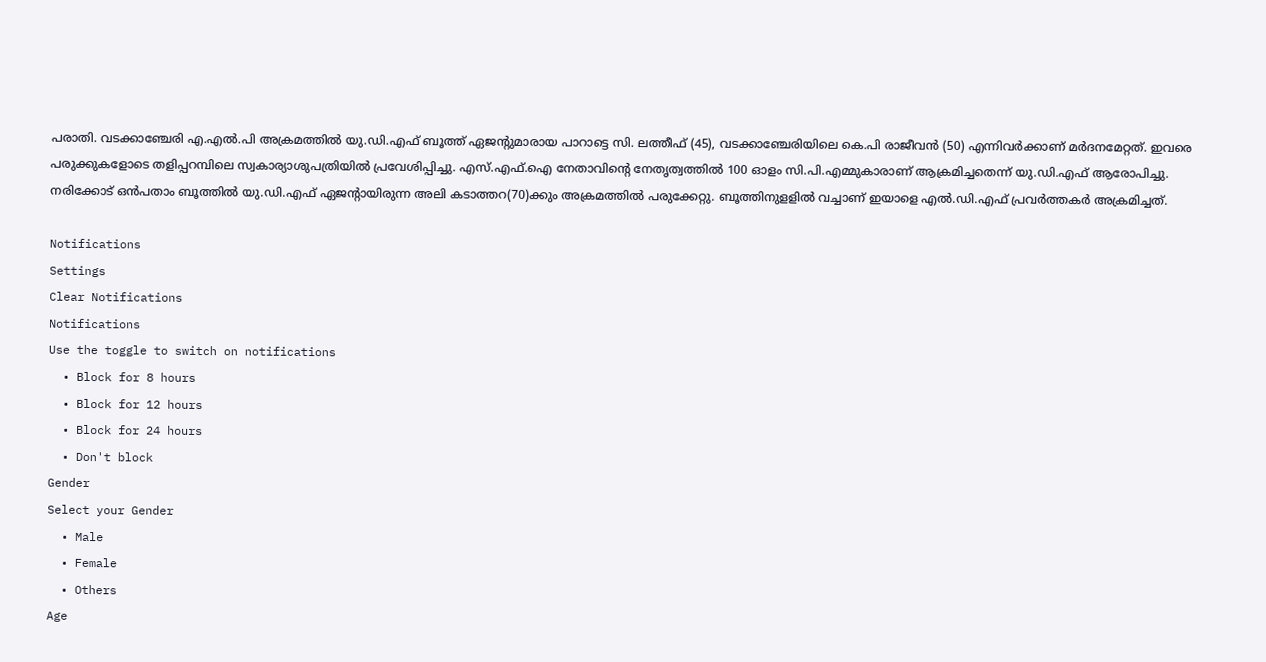പരാതി. വടക്കാഞ്ചേരി എ.എല്‍.പി അക്രമത്തില്‍ യു.ഡി.എഫ് ബൂത്ത് ഏജന്റുമാരായ പാറാട്ടെ സി. ലത്തീഫ് (45), വടക്കാഞ്ചേരിയിലെ കെ.പി രാജീവന്‍ (50) എന്നിവര്‍ക്കാണ് മര്‍ദനമേറ്റത്. ഇവരെ പരുക്കുകളോടെ തളിപ്പറമ്പിലെ സ്വകാര്യാശുപത്രിയില്‍ പ്രവേശിപ്പിച്ചു. എസ്.എഫ്.ഐ നേതാവിന്റെ നേതൃത്വത്തില്‍ 100 ഓളം സി.പി.എമ്മുകാരാണ് ആക്രമിച്ചതെന്ന് യു.ഡി.എഫ് ആരോപിച്ചു. നരിക്കോട് ഒന്‍പതാം ബൂത്തില്‍ യു.ഡി.എഫ് ഏജന്റായിരുന്ന അലി കടാത്തറ(70)ക്കും അക്രമത്തില്‍ പരുക്കേറ്റു. ബൂത്തിനുളളില്‍ വച്ചാണ് ഇയാളെ എല്‍.ഡി.എഫ് പ്രവര്‍ത്തകര്‍ അക്രമിച്ചത്.

Notifications
Settings
Clear Notifications
Notifications
Use the toggle to switch on notifications
  • Block for 8 hours
  • Block for 12 hours
  • Block for 24 hours
  • Don't block
Gender
Select your Gender
  • Male
  • Female
  • Others
Age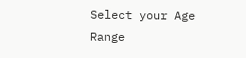Select your Age Range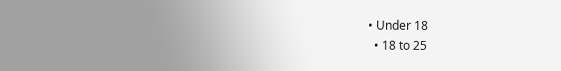• Under 18
  • 18 to 25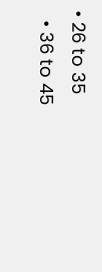• 26 to 35
  • 36 to 45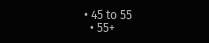• 45 to 55
  • 55+